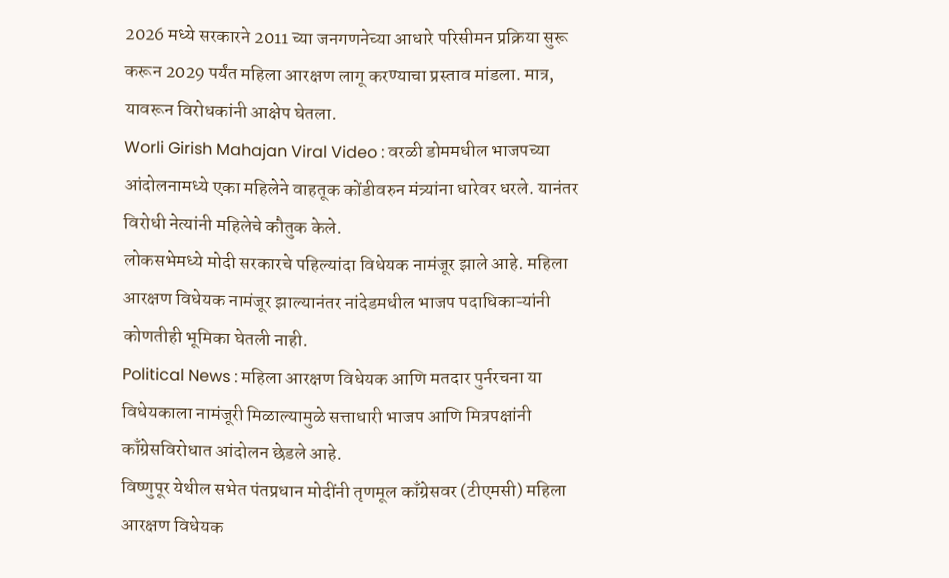2026 मध्ये सरकारने 2011 च्या जनगणनेच्या आधारे परिसीमन प्रक्रिया सुरू करून 2029 पर्यंत महिला आरक्षण लागू करण्याचा प्रस्ताव मांडला. मात्र, यावरून विरोधकांनी आक्षेप घेतला.
Worli Girish Mahajan Viral Video : वरळी डोममधील भाजपच्या आंदोलनामध्ये एका महिलेने वाहतूक कोंडीवरुन मंत्र्यांना धारेवर धरले. यानंतर विरोधी नेत्यांनी महिलेचे कौतुक केले.
लोकसभेमध्ये मोदी सरकारचे पहिल्यांदा विधेयक नामंजूर झाले आहे. महिला आरक्षण विधेयक नामंजूर झाल्यानंतर नांदेडमधील भाजप पदाधिकाऱ्यांनी कोणतीही भूमिका घेतली नाही.
Political News : महिला आरक्षण विधेयक आणि मतदार पुर्नरचना या विधेयकाला नामंजूरी मिळाल्यामुळे सत्ताधारी भाजप आणि मित्रपक्षांनी काँग्रेसविरोधात आंदोलन छेडले आहे.
विष्णुपूर येथील सभेत पंतप्रधान मोदींनी तृणमूल काँग्रेसवर (टीएमसी) महिला आरक्षण विधेयक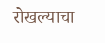रोखल्याचा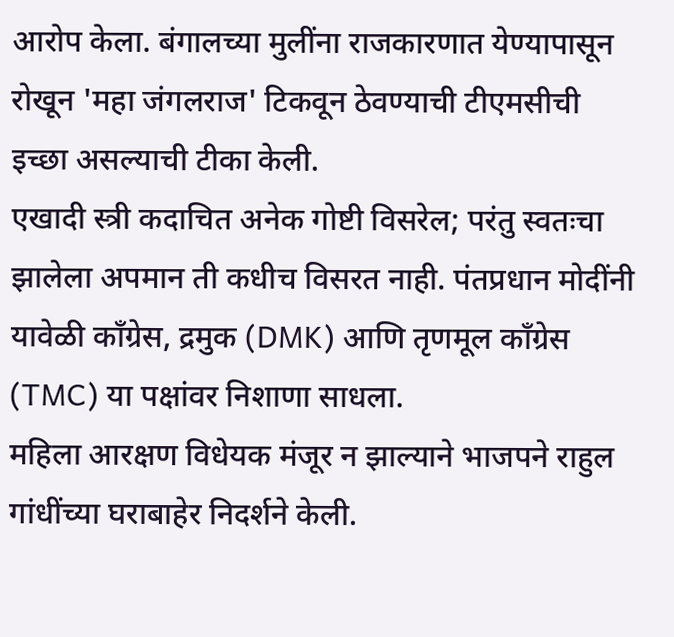आरोप केला. बंगालच्या मुलींना राजकारणात येण्यापासून रोखून 'महा जंगलराज' टिकवून ठेवण्याची टीएमसीची इच्छा असल्याची टीका केली.
एखादी स्त्री कदाचित अनेक गोष्टी विसरेल; परंतु स्वतःचा झालेला अपमान ती कधीच विसरत नाही. पंतप्रधान मोदींनी यावेळी काँग्रेस, द्रमुक (DMK) आणि तृणमूल काँग्रेस (TMC) या पक्षांवर निशाणा साधला.
महिला आरक्षण विधेयक मंजूर न झाल्याने भाजपने राहुल गांधींच्या घराबाहेर निदर्शने केली.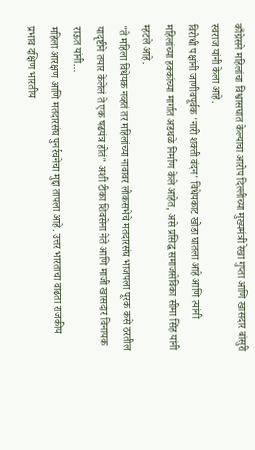काँग्रेसने महिलांचा विश्वासघात केल्याचा आरोप दिल्लीच्या मुख्यमंत्री रेखा गुप्ता आणि खासदार बांसुरी स्वराज यांनी केला आहे.
विरोधी पक्षांनी जाणीवपूर्वक 'नारी शक्ती वंदन' विधेयकाट खोडा घातला आहे आणि त्यांनी महिलांच्या हक्कांच्या मार्गात अडथळे निर्माण केले आहेत, असे प्रसिद्ध समाजसेविका सीमा सिंह यांनी म्हटले आहे.
"ते महिला विधेयक नव्हतं तर महिलांच्या नावावर लोकसभेचे मतदारसंघ भाजपला पूरक कसे ठरतील यादृष्टीने तयार केलेलं ते एक षढयंत्र होतं" अशी टीका शिवसेना नेते आणि माजी खासदार विनायक राऊत यांनी…
महिला आरक्षण आणि मतदारसंघ पुनर्रचनेचा मुद्दा तापला आहे. उत्तर भारताचा वाढता राजकीय प्रभाव दक्षिण भारतीय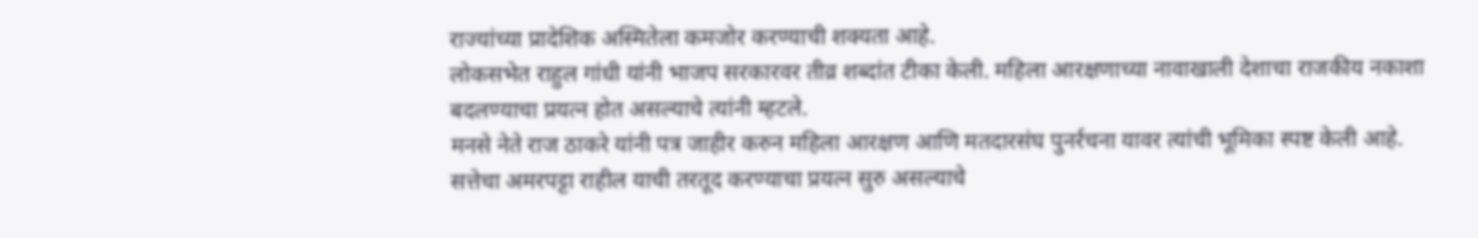राज्यांच्या प्रादेशिक अस्मितेला कमजोर करण्याची शक्यता आहे.
लोकसभेत राहुल गांधी यांनी भाजप सरकारवर तीव्र शब्दांत टीका केली. महिला आरक्षणाच्या नावाखाली देशाचा राजकीय नकाशा बदलण्याचा प्रयत्न होत असल्याचे त्यांनी म्हटले.
मनसे नेते राज ठाकरे यांनी पत्र जाहीर करुन महिला आरक्षण आणि मतदारसंघ पुनर्रचना यावर त्यांची भूमिका स्पष्ट केली आहे. सत्तेचा अमरपट्टा राहील याची तरतूद करण्याचा प्रयत्न सुरु असल्याचे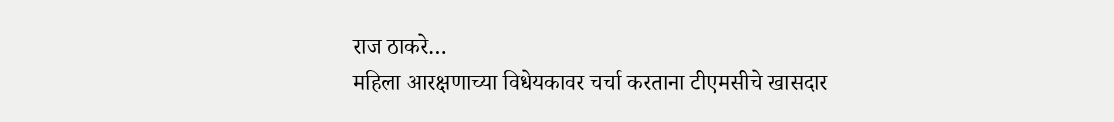राज ठाकरे…
महिला आरक्षणाच्या विधेयकावर चर्चा करताना टीएमसीचे खासदार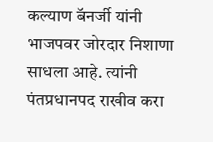कल्याण बॅनर्जी यांनी भाजपवर जोरदार निशाणा साधला आहे. त्यांनी पंतप्रधानपद राखीव करा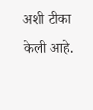अशी टीका केली आहे.